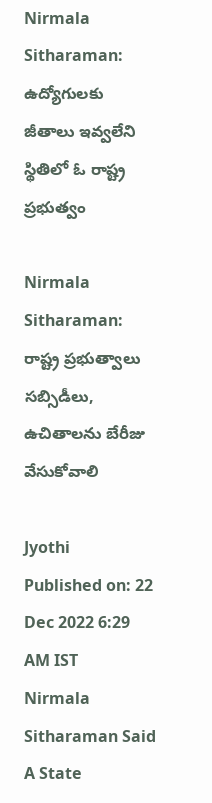Nirmala Sitharaman: ఉద్యోగులకు జీతాలు ఇవ్వలేని స్థితిలో ఓ రాష్ట్ర ప్రభుత్వం

Nirmala Sitharaman: రాష్ట్ర ప్రభుత్వాలు సబ్సిడీలు, ఉచితాలను బేరీజు వేసుకోవాలి

Jyothi
Published on: 22 Dec 2022 6:29 AM IST
Nirmala Sitharaman Said A State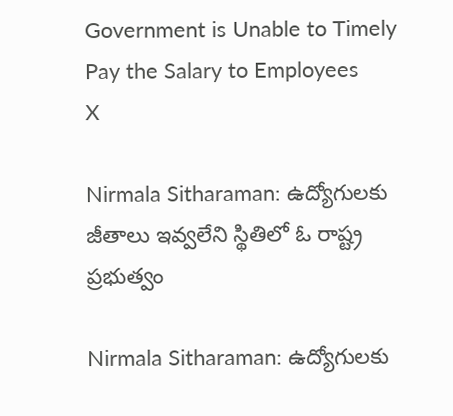Government is Unable to Timely Pay the Salary to Employees
X

Nirmala Sitharaman: ఉద్యోగులకు జీతాలు ఇవ్వలేని స్థితిలో ఓ రాష్ట్ర ప్రభుత్వం

Nirmala Sitharaman: ఉద్యోగులకు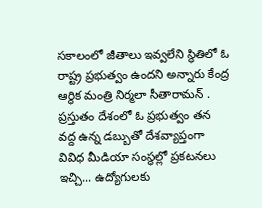సకాలంలో జీతాలు ఇవ్వలేని స్థితిలో ఓ రాష్ట్ర ప్రభుత్వం ఉందని అన్నారు కేంద్ర ఆర్థిక మంత్రి నిర్మలా సీతారామన్ . ప్రస్తుతం దేశంలో ఓ ప్రభుత్వం తన వద్ద ఉన్న డబ్బుతో దేశవ్యాప్తంగా వివిధ మీడియా సంస్థల్లో ప్రకటనలు ఇచ్చి... ఉద్యోగులకు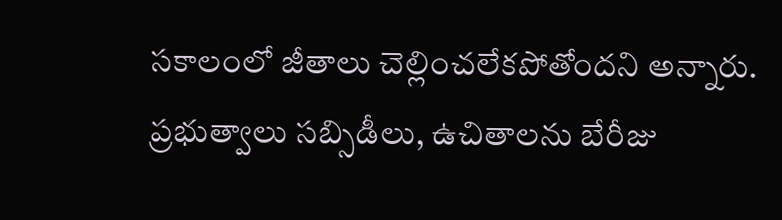సకాలంలో జీతాలు చెల్లించలేకపోతోందని అన్నారు. ప్రభుత్వాలు సబ్సిడీలు, ఉచితాలను బేరీజు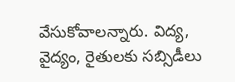వేసుకోవాలన్నారు. విద్య, వైద్యం, రైతులకు సబ్సిడీలు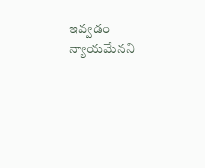ఇవ్వడం న్యాయమేనని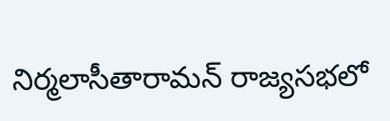నిర్మలాసీతారామన్ రాజ్యసభలో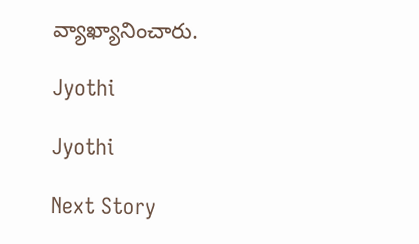వ్యాఖ్యానించారు.

Jyothi

Jyothi

Next Story